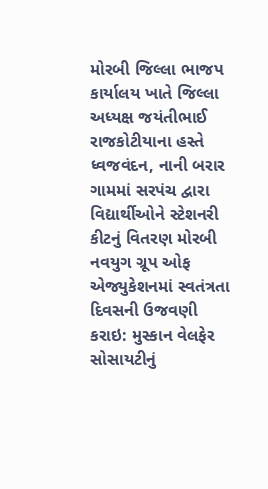મોરબી જિલ્લા ભાજપ કાર્યાલય ખાતે જિલ્લા અધ્યક્ષ જયંતીભાઈ રાજકોટીયાના હસ્તે ધ્વજવંદન, નાની બરાર ગામમાં સરપંચ દ્વારા વિદ્યાર્થીઓને સ્ટેશનરી કીટનું વિતરણ મોરબી નવયુગ ગ્રૂપ ઓફ એજ્યુકેશનમાં સ્વતંત્રતા દિવસની ઉજવણી કરાઇ: મુસ્કાન વેલફેર સોસાયટીનું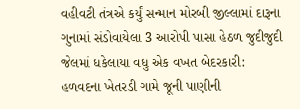વહીવટી તંત્રએ કર્યું સન્માન મોરબી જીલ્લામાં દારૂના ગુનામાં સંડોવાયેલા 3 આરોપી પાસા હેઠળ જુદીજુદી જેલમાં ધકેલાયા વધુ એક વખત બેદરકારી: હળવદના ખેતરડી ગામે જૂની પાણીની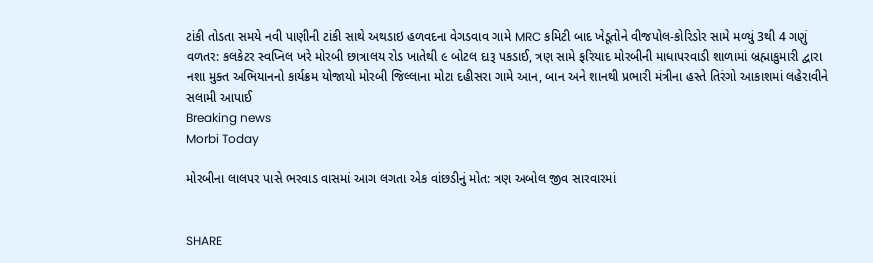ટાંકી તોડતા સમયે નવી પાણીની ટાંકી સાથે અથડાઇ હળવદના વેગડવાવ ગામે MRC કમિટી બાદ ખેડૂતોને વીજપોલ-કોરિડોર સામે મળ્યું 3થી 4 ગણું વળતર: કલકેટર સ્વપ્નિલ ખરે મોરબી છાત્રાલય રોડ ખાતેથી ૯ બોટલ દારૂ પકડાઈ, ત્રણ સામે ફરિયાદ મોરબીની માધાપરવાડી શાળામાં બ્રહ્માકુમારી દ્વારા નશા મુક્ત અભિયાનનો કાર્યક્રમ યોજાયો મોરબી જિલ્લાના મોટા દહીસરા ગામે આન, બાન અને શાનથી પ્રભારી મંત્રીના હસ્તે તિરંગો આકાશમાં લહેરાવીને સલામી આપાઈ
Breaking news
Morbi Today

મોરબીના લાલપર પાસે ભરવાડ વાસમાં આગ લગતા એક વાંછડીનું મોત: ત્રણ અબોલ જીવ સારવારમાં


SHARE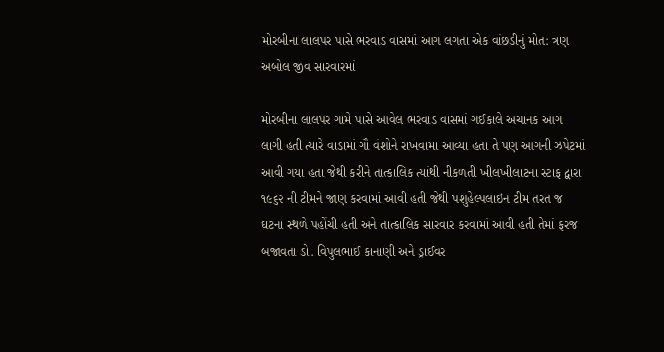મોરબીના લાલપર પાસે ભરવાડ વાસમાં આગ લગતા એક વાંછડીનું મોત: ત્રણ અબોલ જીવ સારવારમાં

મોરબીના લાલપર ગામે પાસે આવેલ ભરવાડ વાસમાં ગઈકાલે અચાનક આગ લાગી હતી ત્યારે વાડામાં ગૌ વંશોને રાખવામા આવ્યા હતા તે પણ આગની ઝપેટમાં આવી ગયા હતા જેથી કરીને તાત્કાલિક ત્યાંથી નીકળતી ખીલખીલાટના સ્ટાફ દ્વારા ૧૯૬૨ ની ટીમને જાણ કરવામાં આવી હતી જેથી પશુહેલ્પલાઇન ટીમ તરત જ ઘટના સ્થળે પહોંચી હતી અને તાત્કાલિક સારવાર કરવામાં આવી હતી તેમાં ફરજ બજાવતા ડો. વિપુલભાઈ કાનાણી અને ડ્રાઈવર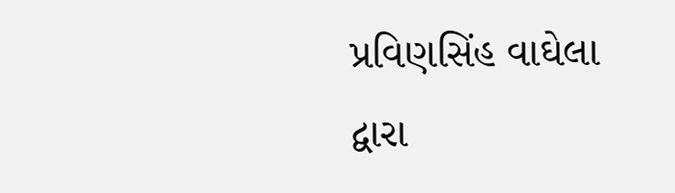પ્રવિણસિંહ વાઘેલા દ્વારા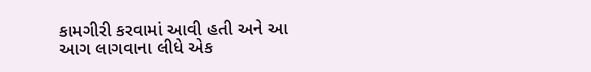કામગીરી કરવામાં આવી હતી અને આ આગ લાગવાના લીધે એક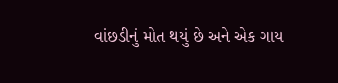વાંછડીનું મોત થયું છે અને એક ગાય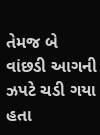તેમજ બે વાંછડી આગની ઝપટે ચડી ગયા હતા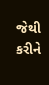જેથી કરીને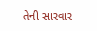તેની સારવાર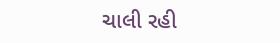ચાલી રહી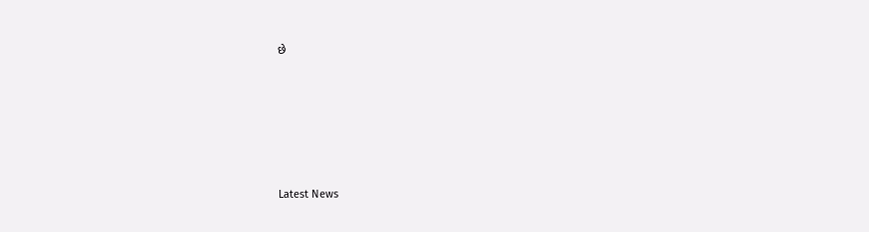છે






Latest News